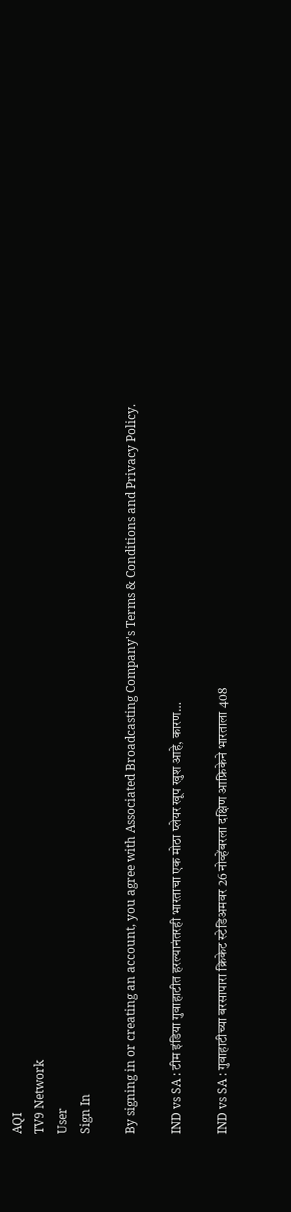AQI
TV9 Network
User
Sign In

By signing in or creating an account, you agree with Associated Broadcasting Company's Terms & Conditions and Privacy Policy.

IND vs SA : टीम इंडिया गुवाहाटीत हरल्यानंतरही भारताचा एक मोठा प्लेयर खूप खुश आहे, कारण…

IND vs SA : गुवाहाटीच्या बरसापारा क्रिकेट स्टेडिअमवर 26 नोव्हेंबरला दक्षिण आफ्रिकेने भारताला 408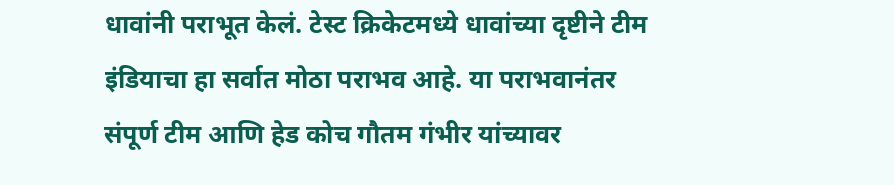धावांनी पराभूत केलं. टेस्ट क्रिकेटमध्ये धावांच्या दृष्टीने टीम इंडियाचा हा सर्वात मोठा पराभव आहे. या पराभवानंतर संपूर्ण टीम आणि हेड कोच गौतम गंभीर यांच्यावर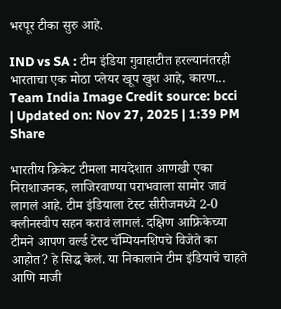भरपूर टीका सुरु आहे.

IND vs SA : टीम इंडिया गुवाहाटीत हरल्यानंतरही भारताचा एक मोठा प्लेयर खूप खुश आहे, कारण...
Team India Image Credit source: bcci
| Updated on: Nov 27, 2025 | 1:39 PM
Share

भारतीय क्रिकेट टीमला मायदेशात आणखी एका निराशाजनक, लाजिरवाण्या पराभवाला सामोर जावं लागलं आहे. टीम इंडियाला टेस्ट सीरीजमध्ये 2-0 क्लीनस्वीप सहन करावं लागलं. दक्षिण आफ्रिकेच्या टीमने आपण वर्ल्ड टेस्ट चॅम्पियनशिपचे विजेते का आहोत? हे सिद्ध केलं. या निकालाने टीम इंडियाचे चाहते आणि माजी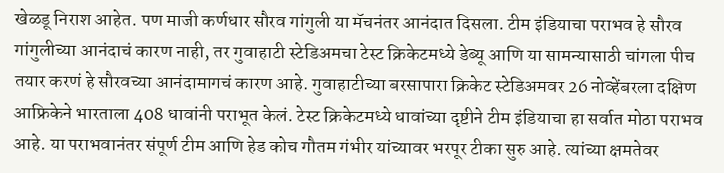खेळडू निराश आहेत. पण माजी कर्णधार सौरव गांगुली या मॅचनंतर आनंदात दिसला. टीम इंडियाचा पराभव हे सौरव गांगुलीच्या आनंदाचं कारण नाही, तर गुवाहाटी स्टेडिअमचा टेस्ट क्रिकेटमध्ये डेब्यू आणि या सामन्यासाठी चांगला पीच तयार करणं हे सौरवच्या आनंदामागचं कारण आहे. गुवाहाटीच्या बरसापारा क्रिकेट स्टेडिअमवर 26 नोव्हेंबरला दक्षिण आफ्रिकेने भारताला 408 धावांनी पराभूत केलं. टेस्ट क्रिकेटमध्ये धावांच्या दृष्टीने टीम इंडियाचा हा सर्वात मोठा पराभव आहे. या पराभवानंतर संपूर्ण टीम आणि हेड कोच गौतम गंभीर यांच्यावर भरपूर टीका सुरु आहे. त्यांच्या क्षमतेवर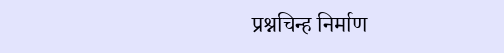प्रश्नचिन्ह निर्माण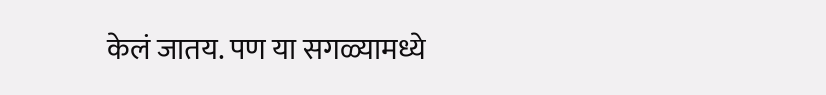केलं जातय. पण या सगळ्यामध्ये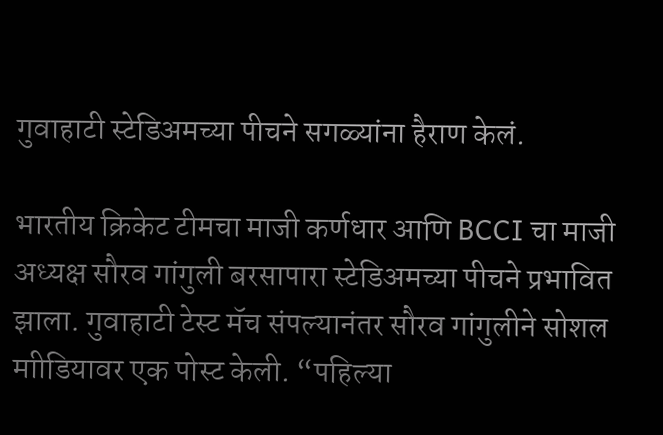गुवाहाटी स्टेडिअमच्या पीचने सगळ्यांना हैराण केलं.

भारतीय क्रिकेट टीमचा माजी कर्णधार आणि BCCI चा माजी अध्यक्ष सौरव गांगुली बरसापारा स्टेडिअमच्या पीचने प्रभावित झाला. गुवाहाटी टेस्ट मॅच संपल्यानंतर सौरव गांगुलीने सोशल माीडियावर एक पोस्ट केली. “पहिल्या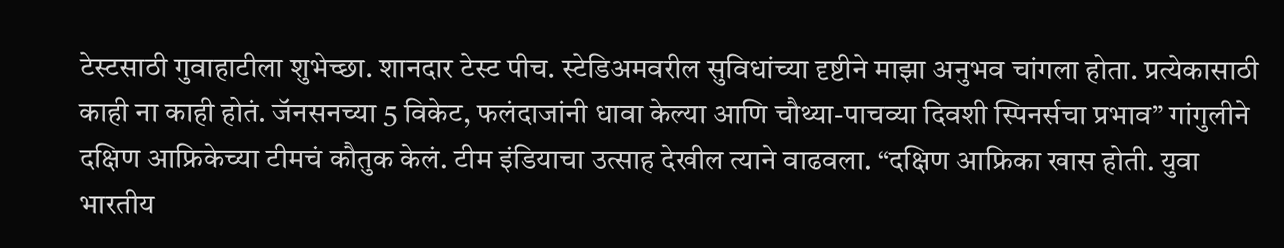टेस्टसाठी गुवाहाटीला शुभेच्छा. शानदार टेस्ट पीच. स्टेडिअमवरील सुविधांच्या दृष्टीने माझा अनुभव चांगला होता. प्रत्येकासाठी काही ना काही होतं. जॅनसनच्या 5 विकेट, फलंदाजांनी धावा केल्या आणि चौथ्या-पाचव्या दिवशी स्पिनर्सचा प्रभाव” गांगुलीने दक्षिण आफ्रिकेच्या टीमचं कौतुक केलं. टीम इंडियाचा उत्साह देखील त्याने वाढवला. “दक्षिण आफ्रिका खास होती. युवा भारतीय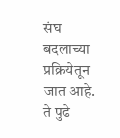संघ बदलाच्या प्रक्रियेतून जात आहे. ते पुढे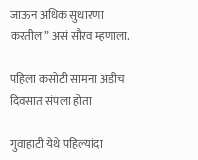जाऊन अधिक सुधारणा करतील” असं सौरव म्हणाला.

पहिला कसोटी सामना अडीच दिवसात संपला होता

गुवाहाटी येथे पहिल्यांदा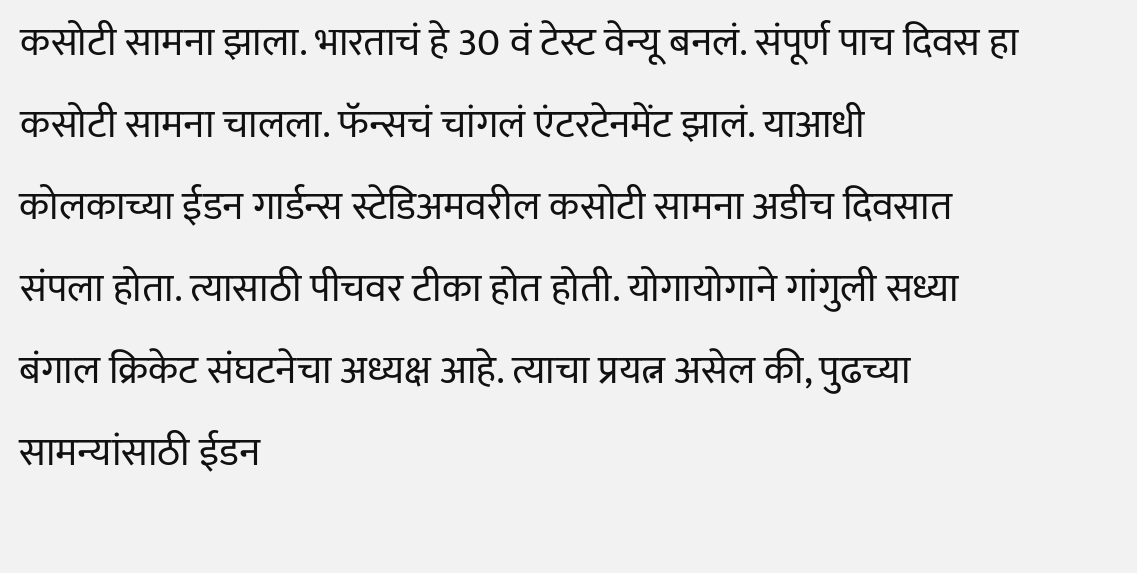कसोटी सामना झाला. भारताचं हे 30 वं टेस्ट वेन्यू बनलं. संपूर्ण पाच दिवस हा कसोटी सामना चालला. फॅन्सचं चांगलं एंटरटेनमेंट झालं. याआधी कोलकाच्या ईडन गार्डन्स स्टेडिअमवरील कसोटी सामना अडीच दिवसात संपला होता. त्यासाठी पीचवर टीका होत होती. योगायोगाने गांगुली सध्या बंगाल क्रिकेट संघटनेचा अध्यक्ष आहे. त्याचा प्रयत्न असेल की, पुढच्या सामन्यांसाठी ईडन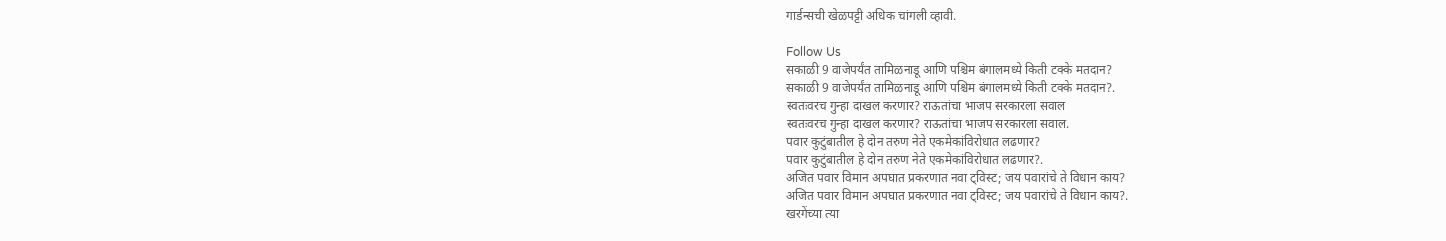गार्डन्सची खेळपट्टी अधिक चांगली व्हावी.

Follow Us
सकाळी 9 वाजेपर्यंत तामिळनाडू आणि पश्चिम बंगालमध्ये किती टक्के मतदान?
सकाळी 9 वाजेपर्यंत तामिळनाडू आणि पश्चिम बंगालमध्ये किती टक्के मतदान?.
स्वतःवरच गुन्हा दाखल करणार? राऊतांचा भाजप सरकारला सवाल
स्वतःवरच गुन्हा दाखल करणार? राऊतांचा भाजप सरकारला सवाल.
पवार कुटुंबातील हे दोन तरुण नेते एकमेकांविरोधात लढणार?
पवार कुटुंबातील हे दोन तरुण नेते एकमेकांविरोधात लढणार?.
अजित पवार विमान अपघात प्रकरणात नवा ट्विस्ट; जय पवारांचे ते विधान काय?
अजित पवार विमान अपघात प्रकरणात नवा ट्विस्ट; जय पवारांचे ते विधान काय?.
खरगेंच्या त्या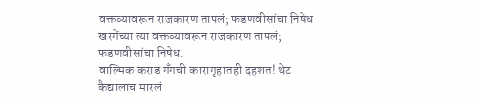वक्तव्यावरून राजकारण तापलं; फडणवीसांचा निषेध
खरगेंच्या त्या वक्तव्यावरून राजकारण तापलं; फडणवीसांचा निषेध.
वाल्मिक कराड गँगची कारागृहातही दहशत! थेट कैद्यालाच मारलं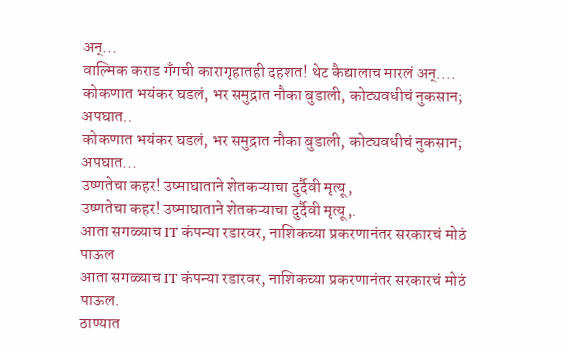अन्...
वाल्मिक कराड गँगची कारागृहातही दहशत! थेट कैद्यालाच मारलं अन्....
कोकणात भयंकर घडलं, भर समुद्रात नौका बुडाली, कोट्यवधीचं नुकसान; अपघात..
कोकणात भयंकर घडलं, भर समुद्रात नौका बुडाली, कोट्यवधीचं नुकसान; अपघात...
उष्णतेचा कहर! उष्माघाताने शेतकऱ्याचा दुर्दैवी मृत्यू,
उष्णतेचा कहर! उष्माघाताने शेतकऱ्याचा दुर्दैवी मृत्यू,.
आता सगळ्याच IT कंपन्या रडारवर, नाशिकच्या प्रकरणानंतर सरकारचं मोठं पाऊल
आता सगळ्याच IT कंपन्या रडारवर, नाशिकच्या प्रकरणानंतर सरकारचं मोठं पाऊल.
ठाण्यात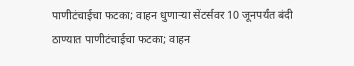पाणीटंचाईचा फटका; वाहन धुणाऱ्या सेंटर्सवर 10 जूनपर्यंत बंदी
ठाण्यात पाणीटंचाईचा फटका; वाहन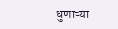धुणाऱ्या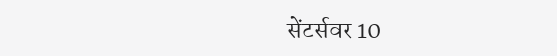सेंटर्सवर 10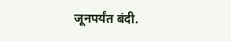जूनपर्यंत बंदी.